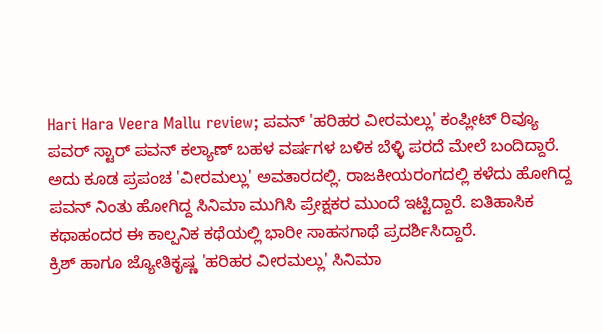Hari Hara Veera Mallu review; ಪವನ್ 'ಹರಿಹರ ವೀರಮಲ್ಲು' ಕಂಪ್ಲೀಟ್ ರಿವ್ಯೂ
ಪವರ್ ಸ್ಟಾರ್ ಪವನ್ ಕಲ್ಯಾಣ್ ಬಹಳ ವರ್ಷಗಳ ಬಳಿಕ ಬೆಳ್ಳಿ ಪರದೆ ಮೇಲೆ ಬಂದಿದ್ದಾರೆ. ಅದು ಕೂಡ ಪ್ರಪಂಚ 'ವೀರಮಲ್ಲು' ಅವತಾರದಲ್ಲಿ. ರಾಜಕೀಯರಂಗದಲ್ಲಿ ಕಳೆದು ಹೋಗಿದ್ದ ಪವನ್ ನಿಂತು ಹೋಗಿದ್ದ ಸಿನಿಮಾ ಮುಗಿಸಿ ಪ್ರೇಕ್ಷಕರ ಮುಂದೆ ಇಟ್ಟಿದ್ದಾರೆ. ಐತಿಹಾಸಿಕ ಕಥಾಹಂದರ ಈ ಕಾಲ್ಪನಿಕ ಕಥೆಯಲ್ಲಿ ಭಾರೀ ಸಾಹಸಗಾಥೆ ಪ್ರದರ್ಶಿಸಿದ್ದಾರೆ.
ಕ್ರಿಶ್ ಹಾಗೂ ಜ್ಯೋತಿಕೃಷ್ಣ 'ಹರಿಹರ ವೀರಮಲ್ಲು' ಸಿನಿಮಾ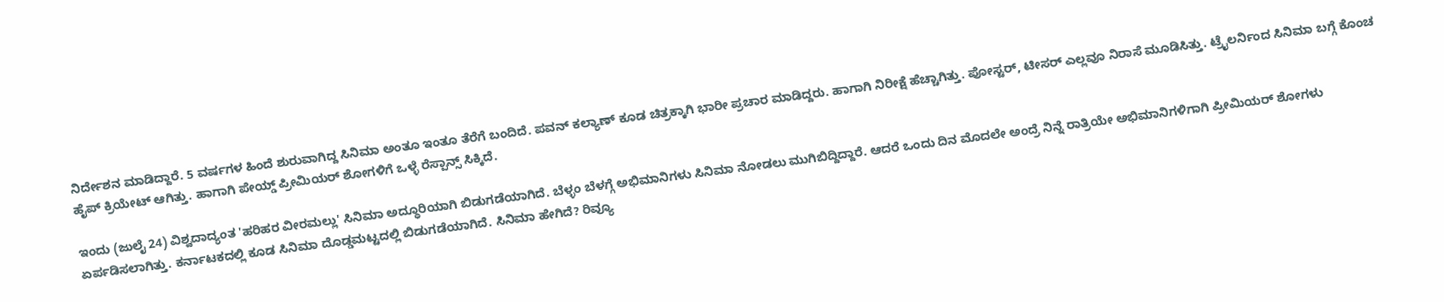ನಿರ್ದೇಶನ ಮಾಡಿದ್ದಾರೆ. 5 ವರ್ಷಗಳ ಹಿಂದೆ ಶುರುವಾಗಿದ್ದ ಸಿನಿಮಾ ಅಂತೂ ಇಂತೂ ತೆರೆಗೆ ಬಂದಿದೆ. ಪವನ್ ಕಲ್ಯಾಣ್ ಕೂಡ ಚಿತ್ರಕ್ಕಾಗಿ ಭಾರೀ ಪ್ರಚಾರ ಮಾಡಿದ್ದರು. ಹಾಗಾಗಿ ನಿರೀಕ್ಷೆ ಹೆಚ್ಚಾಗಿತ್ತು. ಪೋಸ್ಟರ್, ಟೀಸರ್ ಎಲ್ಲವೂ ನಿರಾಸೆ ಮೂಡಿಸಿತ್ತು. ಟ್ರೈಲರ್ನಿಂದ ಸಿನಿಮಾ ಬಗ್ಗೆ ಕೊಂಚ ಹೈಪ್ ಕ್ರಿಯೇಟ್ ಆಗಿತ್ತು. ಹಾಗಾಗಿ ಪೇಯ್ಡ್ ಪ್ರೀಮಿಯರ್ ಶೋಗಳಿಗೆ ಒಳ್ಳೆ ರೆಸ್ಪಾನ್ಸ್ ಸಿಕ್ಕಿದೆ.

ಇಂದು (ಜುಲೈ 24) ವಿಶ್ವದಾದ್ಯಂತ 'ಹರಿಹರ ವೀರಮಲ್ಲು' ಸಿನಿಮಾ ಅದ್ಧೂರಿಯಾಗಿ ಬಿಡುಗಡೆಯಾಗಿದೆ. ಬೆಳ್ಳಂ ಬೆಳಗ್ಗೆ ಅಭಿಮಾನಿಗಳು ಸಿನಿಮಾ ನೋಡಲು ಮುಗಿಬಿದ್ದಿದ್ದಾರೆ. ಆದರೆ ಒಂದು ದಿನ ಮೊದಲೇ ಅಂದ್ರೆ ನಿನ್ನೆ ರಾತ್ರಿಯೇ ಅಭಿಮಾನಿಗಳಿಗಾಗಿ ಪ್ರೀಮಿಯರ್ ಶೋಗಳು ಏರ್ಪಡಿಸಲಾಗಿತ್ತು. ಕರ್ನಾಟಕದಲ್ಲಿ ಕೂಡ ಸಿನಿಮಾ ದೊಡ್ಡಮಟ್ಟದಲ್ಲಿ ಬಿಡುಗಡೆಯಾಗಿದೆ. ಸಿನಿಮಾ ಹೇಗಿದೆ? ರಿವ್ಯೂ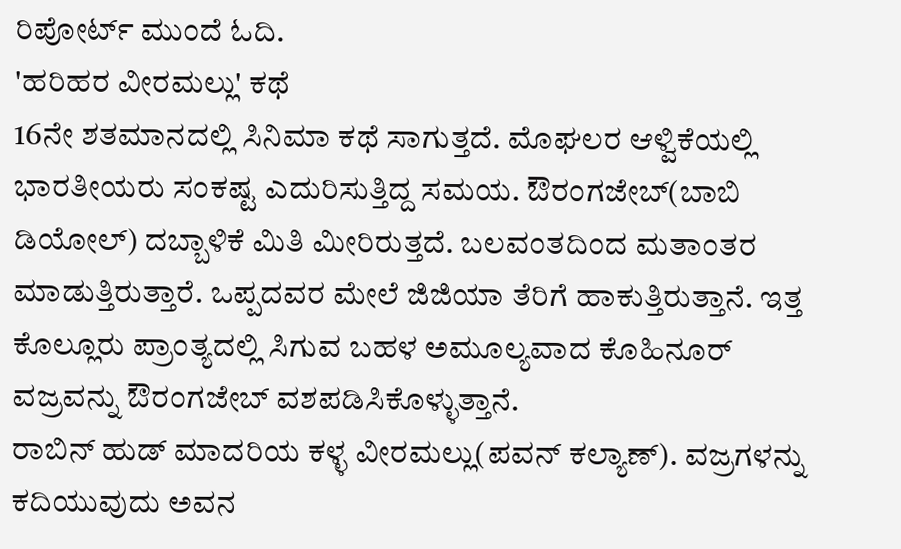ರಿಪೋರ್ಟ್ ಮುಂದೆ ಓದಿ.
'ಹರಿಹರ ವೀರಮಲ್ಲು' ಕಥೆ
16ನೇ ಶತಮಾನದಲ್ಲಿ ಸಿನಿಮಾ ಕಥೆ ಸಾಗುತ್ತದೆ. ಮೊಘಲರ ಆಳ್ವಿಕೆಯಲ್ಲಿ ಭಾರತೀಯರು ಸಂಕಷ್ಟ ಎದುರಿಸುತ್ತಿದ್ದ ಸಮಯ. ಔರಂಗಜೇಬ್(ಬಾಬಿ ಡಿಯೋಲ್) ದಬ್ಬಾಳಿಕೆ ಮಿತಿ ಮೀರಿರುತ್ತದೆ. ಬಲವಂತದಿಂದ ಮತಾಂತರ ಮಾಡುತ್ತಿರುತ್ತಾರೆ. ಒಪ್ಪದವರ ಮೇಲೆ ಜಿಜಿಯಾ ತೆರಿಗೆ ಹಾಕುತ್ತಿರುತ್ತಾನೆ. ಇತ್ತ ಕೊಲ್ಲೂರು ಪ್ರಾಂತ್ಯದಲ್ಲಿ ಸಿಗುವ ಬಹಳ ಅಮೂಲ್ಯವಾದ ಕೊಹಿನೂರ್ ವಜ್ರವನ್ನು ಔರಂಗಜೇಬ್ ವಶಪಡಿಸಿಕೊಳ್ಳುತ್ತಾನೆ.
ರಾಬಿನ್ ಹುಡ್ ಮಾದರಿಯ ಕಳ್ಳ ವೀರಮಲ್ಲು(ಪವನ್ ಕಲ್ಯಾಣ್). ವಜ್ರಗಳನ್ನು ಕದಿಯುವುದು ಅವನ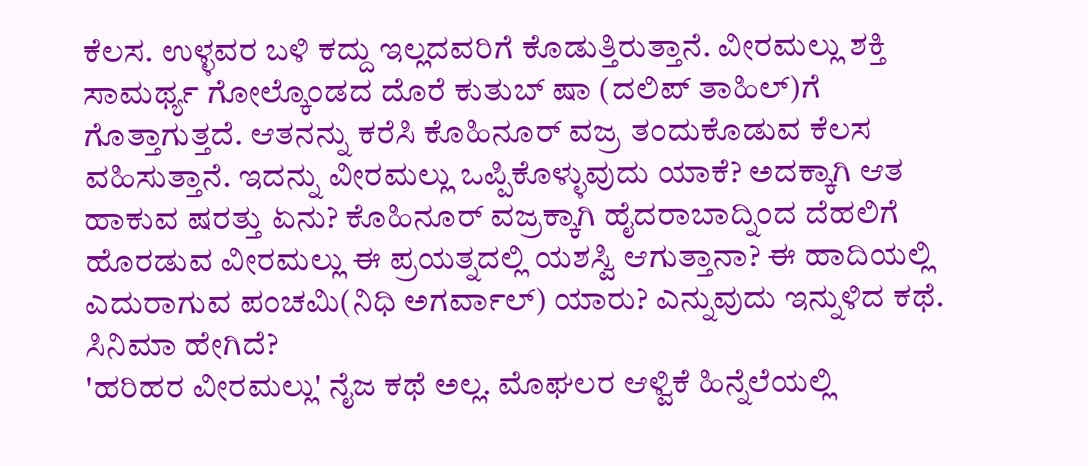ಕೆಲಸ. ಉಳ್ಳವರ ಬಳಿ ಕದ್ದು ಇಲ್ಲದವರಿಗೆ ಕೊಡುತ್ತಿರುತ್ತಾನೆ. ವೀರಮಲ್ಲು ಶಕ್ತಿ ಸಾಮರ್ಥ್ಯ ಗೋಲ್ಕೊಂಡದ ದೊರೆ ಕುತುಬ್ ಷಾ (ದಲಿಪ್ ತಾಹಿಲ್)ಗೆ ಗೊತ್ತಾಗುತ್ತದೆ. ಆತನನ್ನು ಕರೆಸಿ ಕೊಹಿನೂರ್ ವಜ್ರ ತಂದುಕೊಡುವ ಕೆಲಸ ವಹಿಸುತ್ತಾನೆ. ಇದನ್ನು ವೀರಮಲ್ಲು ಒಪ್ಪಿಕೊಳ್ಳುವುದು ಯಾಕೆ? ಅದಕ್ಕಾಗಿ ಆತ ಹಾಕುವ ಷರತ್ತು ಏನು? ಕೊಹಿನೂರ್ ವಜ್ರಕ್ಕಾಗಿ ಹೈದರಾಬಾದ್ನಿಂದ ದೆಹಲಿಗೆ ಹೊರಡುವ ವೀರಮಲ್ಲು ಈ ಪ್ರಯತ್ನದಲ್ಲಿ ಯಶಸ್ವಿ ಆಗುತ್ತಾನಾ? ಈ ಹಾದಿಯಲ್ಲಿ ಎದುರಾಗುವ ಪಂಚಮಿ(ನಿಧಿ ಅಗರ್ವಾಲ್) ಯಾರು? ಎನ್ನುವುದು ಇನ್ನುಳಿದ ಕಥೆ.
ಸಿನಿಮಾ ಹೇಗಿದೆ?
'ಹರಿಹರ ವೀರಮಲ್ಲು' ನೈಜ ಕಥೆ ಅಲ್ಲ. ಮೊಘಲರ ಆಳ್ವಿಕೆ ಹಿನ್ನೆಲೆಯಲ್ಲಿ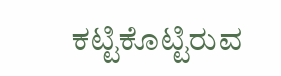ಕಟ್ಟಿಕೊಟ್ಟಿರುವ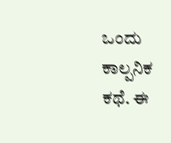ಒಂದು ಕಾಲ್ಪನಿಕ ಕಥೆ. ಈ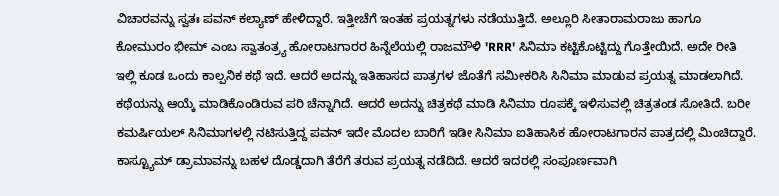ವಿಚಾರವನ್ನು ಸ್ವತಃ ಪವನ್ ಕಲ್ಯಾಣ್ ಹೇಳಿದ್ದಾರೆ. ಇತ್ತೀಚೆಗೆ ಇಂತಹ ಪ್ರಯತ್ನಗಳು ನಡೆಯುತ್ತಿದೆ. ಅಲ್ಲೂರಿ ಸೀತಾರಾಮರಾಜು ಹಾಗೂ ಕೋಮುರಂ ಭೀಮ್ ಎಂಬ ಸ್ವಾತಂತ್ರ್ಯ ಹೋರಾಟಗಾರರ ಹಿನ್ನೆಲೆಯಲ್ಲಿ ರಾಜಮೌಳಿ 'RRR' ಸಿನಿಮಾ ಕಟ್ಟಿಕೊಟ್ಟಿದ್ದು ಗೊತ್ತೇಯಿದೆ. ಅದೇ ರೀತಿ ಇಲ್ಲಿ ಕೂಡ ಒಂದು ಕಾಲ್ಪನಿಕ ಕಥೆ ಇದೆ. ಆದರೆ ಅದನ್ನು ಇತಿಹಾಸದ ಪಾತ್ರಗಳ ಜೊತೆಗೆ ಸಮೀಕರಿಸಿ ಸಿನಿಮಾ ಮಾಡುವ ಪ್ರಯತ್ನ ಮಾಡಲಾಗಿದೆ.
ಕಥೆಯನ್ನು ಆಯ್ಕೆ ಮಾಡಿಕೊಂಡಿರುವ ಪರಿ ಚೆನ್ನಾಗಿದೆ. ಆದರೆ ಅದನ್ನು ಚಿತ್ರಕಥೆ ಮಾಡಿ ಸಿನಿಮಾ ರೂಪಕ್ಕೆ ಇಳಿಸುವಲ್ಲಿ ಚಿತ್ರತಂಡ ಸೋತಿದೆ. ಬರೀ ಕಮರ್ಷಿಯಲ್ ಸಿನಿಮಾಗಳಲ್ಲಿ ನಟಿಸುತ್ತಿದ್ದ ಪವನ್ ಇದೇ ಮೊದಲ ಬಾರಿಗೆ ಇಡೀ ಸಿನಿಮಾ ಐತಿಹಾಸಿಕ ಹೋರಾಟಗಾರನ ಪಾತ್ರದಲ್ಲಿ ಮಿಂಚಿದ್ದಾರೆ. ಕಾಸ್ಟ್ಯೂಮ್ ಡ್ರಾಮಾವನ್ನು ಬಹಳ ದೊಡ್ಡದಾಗಿ ತೆರೆಗೆ ತರುವ ಪ್ರಯತ್ನ ನಡೆದಿದೆ. ಆದರೆ ಇದರಲ್ಲಿ ಸಂಪೂರ್ಣವಾಗಿ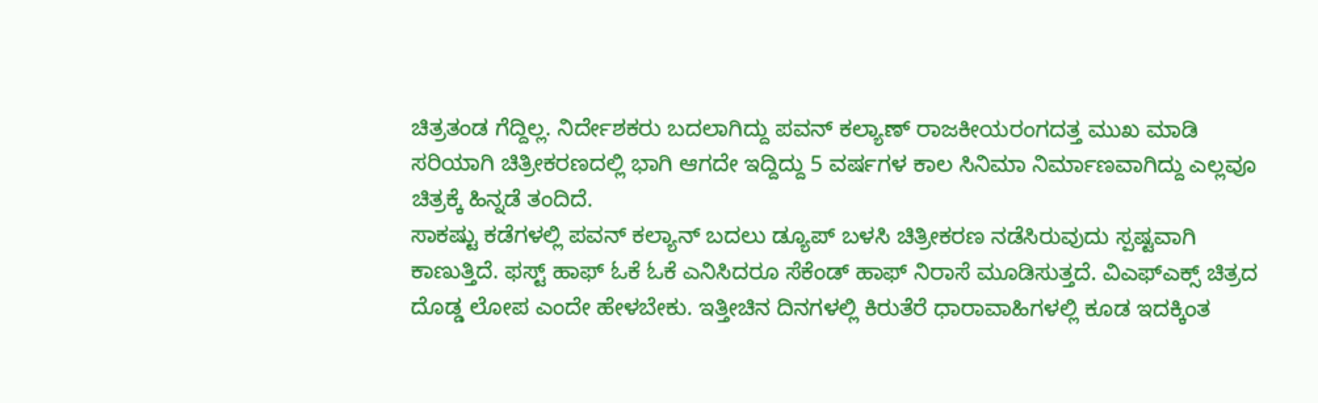ಚಿತ್ರತಂಡ ಗೆದ್ದಿಲ್ಲ. ನಿರ್ದೇಶಕರು ಬದಲಾಗಿದ್ದು ಪವನ್ ಕಲ್ಯಾಣ್ ರಾಜಕೀಯರಂಗದತ್ತ ಮುಖ ಮಾಡಿ ಸರಿಯಾಗಿ ಚಿತ್ರೀಕರಣದಲ್ಲಿ ಭಾಗಿ ಆಗದೇ ಇದ್ದಿದ್ದು 5 ವರ್ಷಗಳ ಕಾಲ ಸಿನಿಮಾ ನಿರ್ಮಾಣವಾಗಿದ್ದು ಎಲ್ಲವೂ ಚಿತ್ರಕ್ಕೆ ಹಿನ್ನಡೆ ತಂದಿದೆ.
ಸಾಕಷ್ಟು ಕಡೆಗಳಲ್ಲಿ ಪವನ್ ಕಲ್ಯಾನ್ ಬದಲು ಡ್ಯೂಪ್ ಬಳಸಿ ಚಿತ್ರೀಕರಣ ನಡೆಸಿರುವುದು ಸ್ಪಷ್ಟವಾಗಿ ಕಾಣುತ್ತಿದೆ. ಫಸ್ಟ್ ಹಾಫ್ ಓಕೆ ಓಕೆ ಎನಿಸಿದರೂ ಸೆಕೆಂಡ್ ಹಾಫ್ ನಿರಾಸೆ ಮೂಡಿಸುತ್ತದೆ. ವಿಎಫ್ಎಕ್ಸ್ ಚಿತ್ರದ ದೊಡ್ಡ ಲೋಪ ಎಂದೇ ಹೇಳಬೇಕು. ಇತ್ತೀಚಿನ ದಿನಗಳಲ್ಲಿ ಕಿರುತೆರೆ ಧಾರಾವಾಹಿಗಳಲ್ಲಿ ಕೂಡ ಇದಕ್ಕಿಂತ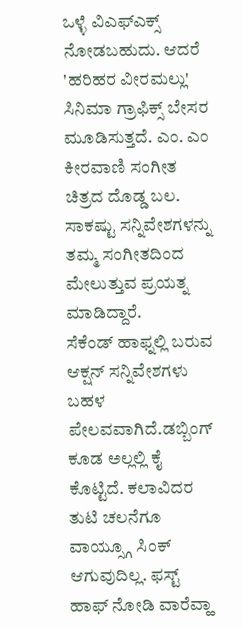ಒಳ್ಳೆ ವಿಎಫ್ಎಕ್ಸ್ ನೋಡಬಹುದು. ಆದರೆ 'ಹರಿಹರ ವೀರಮಲ್ಲು' ಸಿನಿಮಾ ಗ್ರಾಫಿಕ್ಸ್ ಬೇಸರ ಮೂಡಿಸುತ್ತದೆ. ಎಂ. ಎಂ ಕೀರವಾಣಿ ಸಂಗೀತ ಚಿತ್ರದ ದೊಡ್ಡ ಬಲ. ಸಾಕಷ್ಟು ಸನ್ನಿವೇಶಗಳನ್ನು ತಮ್ಮ ಸಂಗೀತದಿಂದ ಮೇಲುತ್ತುವ ಪ್ರಯತ್ನ ಮಾಡಿದ್ದಾರೆ.
ಸೆಕೆಂಡ್ ಹಾಫ್ನಲ್ಲಿ ಬರುವ ಆಕ್ಷನ್ ಸನ್ನಿವೇಶಗಳು ಬಹಳ ಪೇಲವವಾಗಿದೆ.ಡಬ್ಬಿಂಗ್ ಕೂಡ ಅಲ್ಲಲ್ಲಿ ಕೈ ಕೊಟ್ಟಿದೆ. ಕಲಾವಿದರ ತುಟಿ ಚಲನೆಗೂ ವಾಯ್ಸ್ಗೂ ಸಿಂಕ್ ಆಗುವುದಿಲ್ಲ. ಫಸ್ಟ್ ಹಾಫ್ ನೋಡಿ ವಾರೆವ್ಹಾ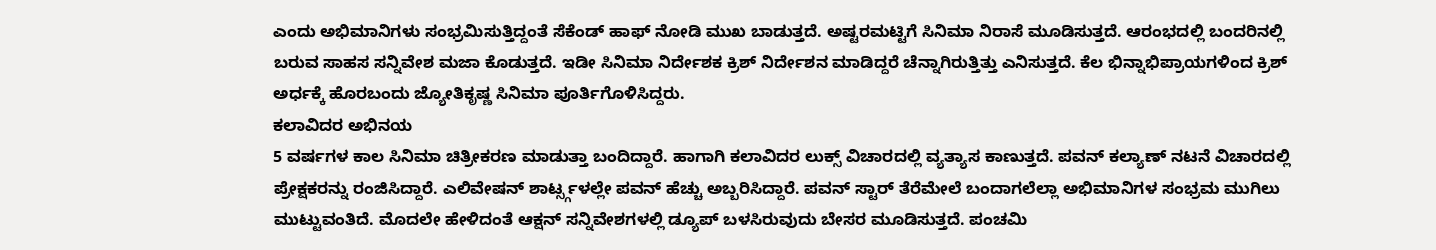ಎಂದು ಅಭಿಮಾನಿಗಳು ಸಂಭ್ರಮಿಸುತ್ತಿದ್ದಂತೆ ಸೆಕೆಂಡ್ ಹಾಫ್ ನೋಡಿ ಮುಖ ಬಾಡುತ್ತದೆ. ಅಷ್ಟರಮಟ್ಟಿಗೆ ಸಿನಿಮಾ ನಿರಾಸೆ ಮೂಡಿಸುತ್ತದೆ. ಆರಂಭದಲ್ಲಿ ಬಂದರಿನಲ್ಲಿ ಬರುವ ಸಾಹಸ ಸನ್ನಿವೇಶ ಮಜಾ ಕೊಡುತ್ತದೆ. ಇಡೀ ಸಿನಿಮಾ ನಿರ್ದೇಶಕ ಕ್ರಿಶ್ ನಿರ್ದೇಶನ ಮಾಡಿದ್ದರೆ ಚೆನ್ನಾಗಿರುತ್ತಿತ್ತು ಎನಿಸುತ್ತದೆ. ಕೆಲ ಭಿನ್ನಾಭಿಪ್ರಾಯಗಳಿಂದ ಕ್ರಿಶ್ ಅರ್ಧಕ್ಕೆ ಹೊರಬಂದು ಜ್ಯೋತಿಕೃಷ್ಣ ಸಿನಿಮಾ ಪೂರ್ತಿಗೊಳಿಸಿದ್ದರು.
ಕಲಾವಿದರ ಅಭಿನಯ
5 ವರ್ಷಗಳ ಕಾಲ ಸಿನಿಮಾ ಚಿತ್ರೀಕರಣ ಮಾಡುತ್ತಾ ಬಂದಿದ್ದಾರೆ. ಹಾಗಾಗಿ ಕಲಾವಿದರ ಲುಕ್ಸ್ ವಿಚಾರದಲ್ಲಿ ವ್ಯತ್ಯಾಸ ಕಾಣುತ್ತದೆ. ಪವನ್ ಕಲ್ಯಾಣ್ ನಟನೆ ವಿಚಾರದಲ್ಲಿ ಪ್ರೇಕ್ಷಕರನ್ನು ರಂಜಿಸಿದ್ದಾರೆ. ಎಲಿವೇಷನ್ ಶಾರ್ಟ್ಸ್ಗಳಲ್ಲೇ ಪವನ್ ಹೆಚ್ಚು ಅಬ್ಬರಿಸಿದ್ದಾರೆ. ಪವನ್ ಸ್ಟಾರ್ ತೆರೆಮೇಲೆ ಬಂದಾಗಲೆಲ್ಲಾ ಅಭಿಮಾನಿಗಳ ಸಂಭ್ರಮ ಮುಗಿಲು ಮುಟ್ಟುವಂತಿದೆ. ಮೊದಲೇ ಹೇಳಿದಂತೆ ಆಕ್ಷನ್ ಸನ್ನಿವೇಶಗಳಲ್ಲಿ ಡ್ಯೂಪ್ ಬಳಸಿರುವುದು ಬೇಸರ ಮೂಡಿಸುತ್ತದೆ. ಪಂಚಮಿ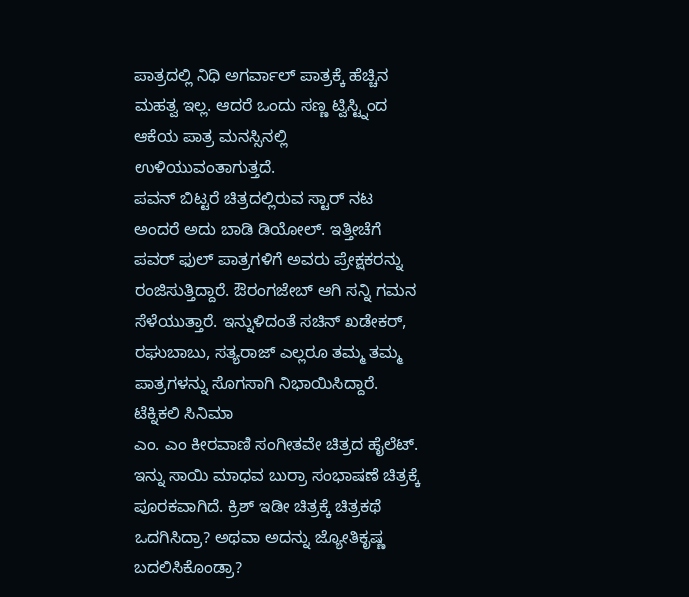ಪಾತ್ರದಲ್ಲಿ ನಿಧಿ ಅಗರ್ವಾಲ್ ಪಾತ್ರಕ್ಕೆ ಹೆಚ್ಚಿನ ಮಹತ್ವ ಇಲ್ಲ. ಆದರೆ ಒಂದು ಸಣ್ಣ ಟ್ವಿಸ್ಟ್ನಿಂದ ಆಕೆಯ ಪಾತ್ರ ಮನಸ್ಸಿನಲ್ಲಿ ಉಳಿಯುವಂತಾಗುತ್ತದೆ.
ಪವನ್ ಬಿಟ್ಟರೆ ಚಿತ್ರದಲ್ಲಿರುವ ಸ್ಟಾರ್ ನಟ ಅಂದರೆ ಅದು ಬಾಡಿ ಡಿಯೋಲ್. ಇತ್ತೀಚೆಗೆ ಪವರ್ ಫುಲ್ ಪಾತ್ರಗಳಿಗೆ ಅವರು ಪ್ರೇಕ್ಷಕರನ್ನು ರಂಜಿಸುತ್ತಿದ್ದಾರೆ. ಔರಂಗಜೇಬ್ ಆಗಿ ಸನ್ನಿ ಗಮನ ಸೆಳೆಯುತ್ತಾರೆ. ಇನ್ನುಳಿದಂತೆ ಸಚಿನ್ ಖಡೇಕರ್, ರಘುಬಾಬು, ಸತ್ಯರಾಜ್ ಎಲ್ಲರೂ ತಮ್ಮ ತಮ್ಮ ಪಾತ್ರಗಳನ್ನು ಸೊಗಸಾಗಿ ನಿಭಾಯಿಸಿದ್ದಾರೆ.
ಟೆಕ್ನಿಕಲಿ ಸಿನಿಮಾ
ಎಂ. ಎಂ ಕೀರವಾಣಿ ಸಂಗೀತವೇ ಚಿತ್ರದ ಹೈಲೆಟ್. ಇನ್ನು ಸಾಯಿ ಮಾಧವ ಬುರ್ರಾ ಸಂಭಾಷಣೆ ಚಿತ್ರಕ್ಕೆ ಪೂರಕವಾಗಿದೆ. ಕ್ರಿಶ್ ಇಡೀ ಚಿತ್ರಕ್ಕೆ ಚಿತ್ರಕಥೆ ಒದಗಿಸಿದ್ರಾ? ಅಥವಾ ಅದನ್ನು ಜ್ಯೋತಿಕೃಷ್ಣ ಬದಲಿಸಿಕೊಂಡ್ರಾ?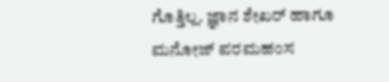ಗೊತ್ತಿಲ್ಲ. ಜ್ಞಾನ ಶೇಖರ್ ಹಾಗೂ ಮನೋಜ್ ಪರಮಹಂಸ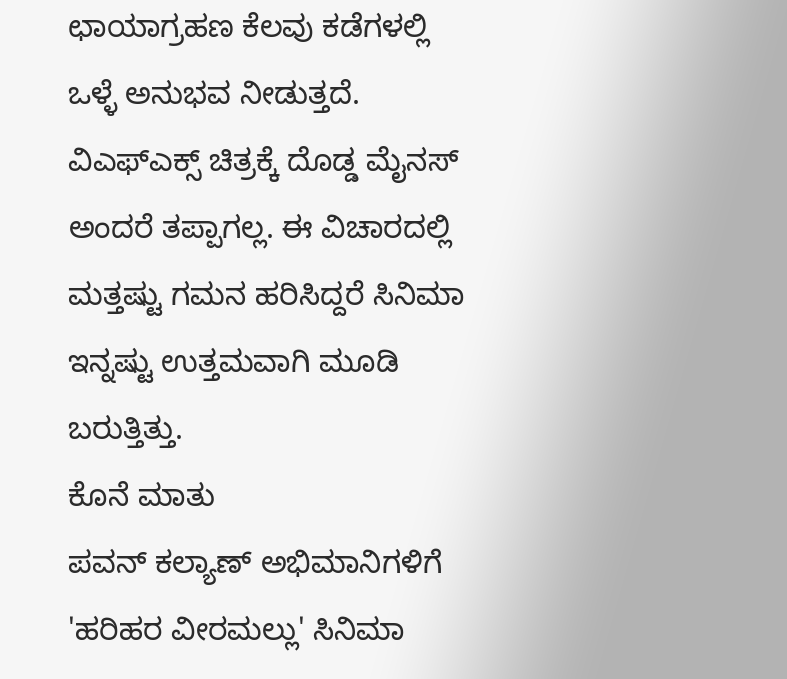ಛಾಯಾಗ್ರಹಣ ಕೆಲವು ಕಡೆಗಳಲ್ಲಿ ಒಳ್ಳೆ ಅನುಭವ ನೀಡುತ್ತದೆ. ವಿಎಫ್ಎಕ್ಸ್ ಚಿತ್ರಕ್ಕೆ ದೊಡ್ಡ ಮೈನಸ್ ಅಂದರೆ ತಪ್ಪಾಗಲ್ಲ. ಈ ವಿಚಾರದಲ್ಲಿ ಮತ್ತಷ್ಟು ಗಮನ ಹರಿಸಿದ್ದರೆ ಸಿನಿಮಾ ಇನ್ನಷ್ಟು ಉತ್ತಮವಾಗಿ ಮೂಡಿ ಬರುತ್ತಿತ್ತು.
ಕೊನೆ ಮಾತು
ಪವನ್ ಕಲ್ಯಾಣ್ ಅಭಿಮಾನಿಗಳಿಗೆ 'ಹರಿಹರ ವೀರಮಲ್ಲು' ಸಿನಿಮಾ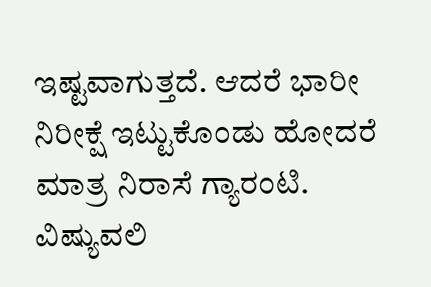ಇಷ್ಟವಾಗುತ್ತದೆ. ಆದರೆ ಭಾರೀ ನಿರೀಕ್ಷೆ ಇಟ್ಟುಕೊಂಡು ಹೋದರೆ ಮಾತ್ರ ನಿರಾಸೆ ಗ್ಯಾರಂಟಿ. ವಿಷ್ಯುವಲಿ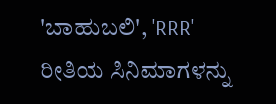'ಬಾಹುಬಲಿ', 'RRR' ರೀತಿಯ ಸಿನಿಮಾಗಳನ್ನು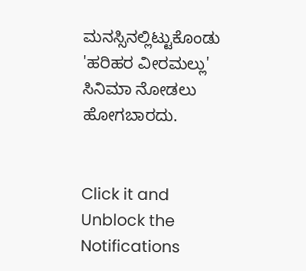ಮನಸ್ಸಿನಲ್ಲಿಟ್ಟುಕೊಂಡು 'ಹರಿಹರ ವೀರಮಲ್ಲು' ಸಿನಿಮಾ ನೋಡಲು ಹೋಗಬಾರದು.


Click it and Unblock the Notifications